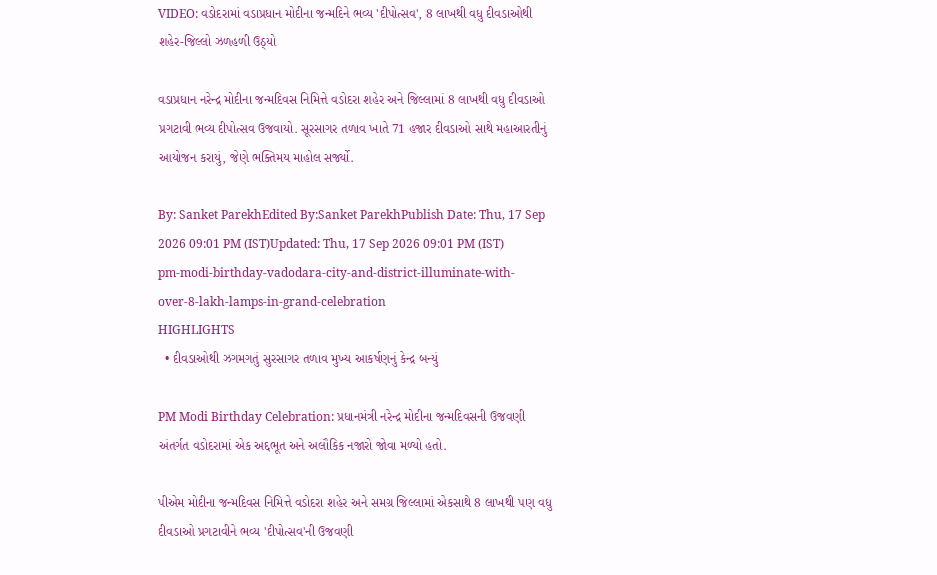VIDEO: વડોદરામાં વડાપ્રધાન મોદીના જન્મદિને ભવ્ય 'દીપોત્સવ', 8 લાખથી વધુ દીવડાઓથી શહેર-જિલ્લો ઝળહળી ઉઠ્યો

વડાપ્રધાન નરેન્દ્ર મોદીના જન્મદિવસ નિમિત્તે વડોદરા શહેર અને જિલ્લામાં 8 લાખથી વધુ દીવડાઓ પ્રગટાવી ભવ્ય દીપોત્સવ ઉજવાયો. સૂરસાગર તળાવ ખાતે 71 હજાર દીવડાઓ સાથે મહાઆરતીનું આયોજન કરાયું, જેણે ભક્તિમય માહોલ સર્જ્યો.

By: Sanket ParekhEdited By:Sanket ParekhPublish Date: Thu, 17 Sep 2026 09:01 PM (IST)Updated: Thu, 17 Sep 2026 09:01 PM (IST)
pm-modi-birthday-vadodara-city-and-district-illuminate-with-over-8-lakh-lamps-in-grand-celebration
HIGHLIGHTS
  • દીવડાઓથી ઝગમગતું સુરસાગર તળાવ મુખ્ય આકર્ષણનું કેન્દ્ર બન્યું

PM Modi Birthday Celebration: પ્રધાનમંત્રી નરેન્દ્ર મોદીના જન્મદિવસની ઉજવણી અંતર્ગત વડોદરામાં એક અદ્દભૂત અને અલૌકિક નજારો જોવા મળ્યો હતો.

પીએમ મોદીના જન્મદિવસ નિમિત્તે વડોદરા શહેર અને સમગ્ર જિલ્લામાં એકસાથે 8 લાખથી પણ વધુ દીવડાઓ પ્રગટાવીને ભવ્ય 'દીપોત્સવ'ની ઉજવણી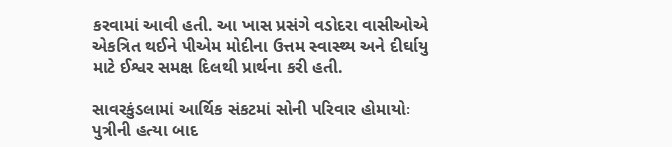કરવામાં આવી હતી. આ ખાસ પ્રસંગે વડોદરા વાસીઓએ એકત્રિત થઈને પીએમ મોદીના ઉત્તમ સ્વાસ્થ્ય અને દીર્ઘાયુ માટે ઈશ્વર સમક્ષ દિલથી પ્રાર્થના કરી હતી.

સાવરકુંડલામાં આર્થિક સંકટમાં સોની પરિવાર હોમાયોઃ પુત્રીની હત્યા બાદ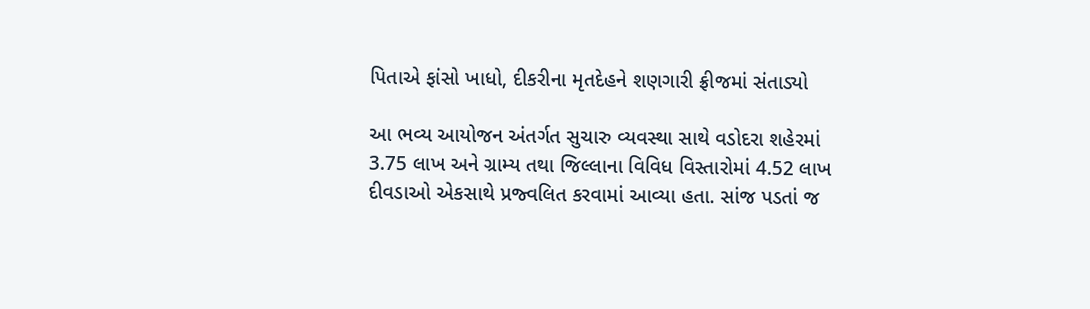પિતાએ ફાંસો ખાધો, દીકરીના મૃતદેહને શણગારી ફ્રીજમાં સંતાડ્યો

આ ભવ્ય આયોજન અંતર્ગત સુચારુ વ્યવસ્થા સાથે વડોદરા શહેરમાં 3.75 લાખ અને ગ્રામ્ય તથા જિલ્લાના વિવિધ વિસ્તારોમાં 4.52 લાખ દીવડાઓ એકસાથે પ્રજ્વલિત કરવામાં આવ્યા હતા. સાંજ પડતાં જ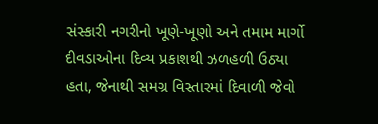સંસ્કારી નગરીનો ખૂણે-ખૂણો અને તમામ માર્ગો દીવડાઓના દિવ્ય પ્રકાશથી ઝળહળી ઉઠ્યા હતા, જેનાથી સમગ્ર વિસ્તારમાં દિવાળી જેવો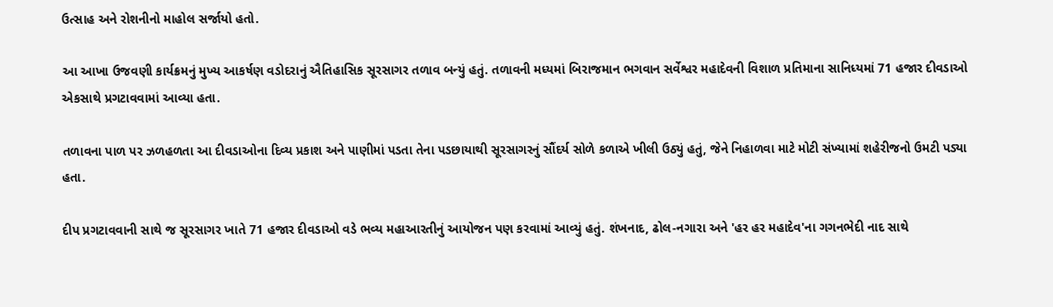ઉત્સાહ અને રોશનીનો માહોલ સર્જાયો હતો.

આ આખા ઉજવણી કાર્યક્રમનું મુખ્ય આકર્ષણ વડોદરાનું ઐતિહાસિક સૂરસાગર તળાવ બન્યું હતું. તળાવની મધ્યમાં બિરાજમાન ભગવાન સર્વેશ્વર મહાદેવની વિશાળ પ્રતિમાના સાનિધ્યમાં 71 હજાર દીવડાઓ એકસાથે પ્રગટાવવામાં આવ્યા હતા.

તળાવના પાળ પર ઝળહળતા આ દીવડાઓના દિવ્ય પ્રકાશ અને પાણીમાં પડતા તેના પડછાયાથી સૂરસાગરનું સૌંદર્ય સોળે કળાએ ખીલી ઉઠ્યું હતું, જેને નિહાળવા માટે મોટી સંખ્યામાં શહેરીજનો ઉમટી પડ્યા હતા.

દીપ પ્રગટાવવાની સાથે જ સૂરસાગર ખાતે 71 હજાર દીવડાઓ વડે ભવ્ય મહાઆરતીનું આયોજન પણ કરવામાં આવ્યું હતું. શંખનાદ, ઢોલ-નગારા અને 'હર હર મહાદેવ'ના ગગનભેદી નાદ સાથે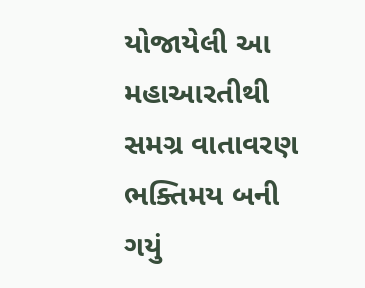યોજાયેલી આ મહાઆરતીથી સમગ્ર વાતાવરણ ભક્તિમય બની ગયું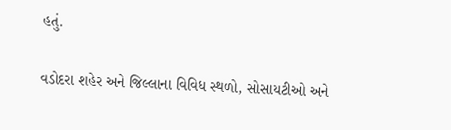હતું.

વડોદરા શહેર અને જિલ્લાના વિવિધ સ્થળો, સોસાયટીઓ અને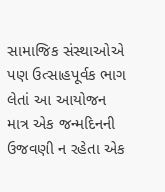સામાજિક સંસ્થાઓએ પણ ઉત્સાહપૂર્વક ભાગ લેતાં આ આયોજન માત્ર એક જન્મદિનની ઉજવણી ન રહેતા એક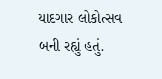યાદગાર લોકોત્સવ બની રહ્યું હતું.